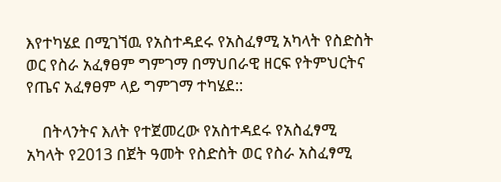እየተካሄደ በሚገኘዉ የአስተዳደሩ የአስፈፃሚ አካላት የስድስት ወር የስራ አፈፃፀም ግምገማ በማህበራዊ ዘርፍ የትምህርትና የጤና አፈፃፀም ላይ ግምገማ ተካሄደ::

    በትላንትና እለት የተጀመረው የአስተዳደሩ የአስፈፃሚ አካላት የ2013 በጀት ዓመት የስድስት ወር የስራ አስፈፃሚ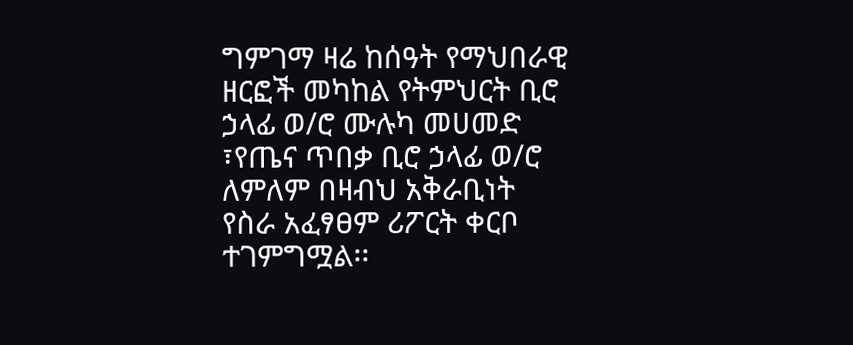ግምገማ ዛሬ ከሰዓት የማህበራዊ ዘርፎች መካከል የትምህርት ቢሮ ኃላፊ ወ/ሮ ሙሉካ መሀመድ ፣የጤና ጥበቃ ቢሮ ኃላፊ ወ/ሮ ለምለም በዛብህ አቅራቢነት የስራ አፈፃፀም ሪፖርት ቀርቦ ተገምግሟል፡፡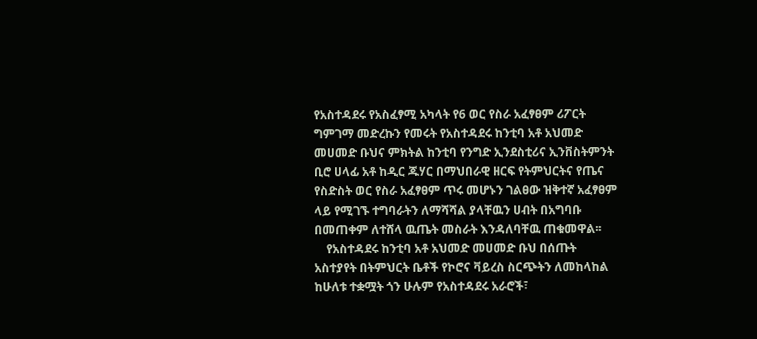የአስተዳደሩ የአስፈፃሚ አካላት የ6 ወር የስራ አፈፃፀም ሪፖርት ግምገማ መድረኩን የመሩት የአስተዳደሩ ከንቲባ አቶ አህመድ መሀመድ ቡህና ምክትል ከንቲባ የንግድ ኢንደስቲሪና ኢንቨስትምንት ቢሮ ሀላፊ አቶ ከዲር ጁሃር በማህበራዊ ዘርፍ የትምህርትና የጤና የስድስት ወር የስራ አፈፃፀም ጥሩ መሆኑን ገልፀው ዝቅተኛ አፈፃፀም ላይ የሚገኙ ተግባራትን ለማሻሻል ያላቸዉን ሀብት በአግባቡ በመጠቀም ለተሸላ ዉጤት መስራት እንዳለባቸዉ ጠቁመዋል፡፡
    የአስተዳደሩ ከንቲባ አቶ አህመድ መሀመድ ቡህ በሰጡት አስተያየት በትምህርት ቤቶች የኮሮና ቫይረስ ስርጭትን ለመከላከል ከሁለቱ ተቋሟት ጎን ሁሉም የአስተዳደሩ አራሮች፣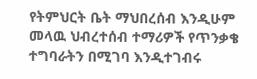የትምህርት ቤት ማህበረሰብ እንዲሁም መላዉ ህብረተሰብ ተማሪዎች የጥንቃቄ ተግባራትን በሚገባ እንዲተገብሩ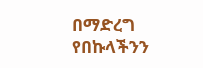በማድረግ የበኩላችንን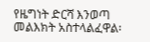የዜግነት ድርሻ እንወጣ መልእክት አስተላልፈዋል፡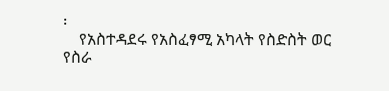፡
    የአስተዳደሩ የአስፈፃሚ አካላት የስድስት ወር የስራ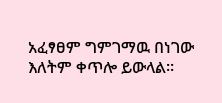አፈፃፀም ግምገማዉ በነገው እለትም ቀጥሎ ይውላል፡፡